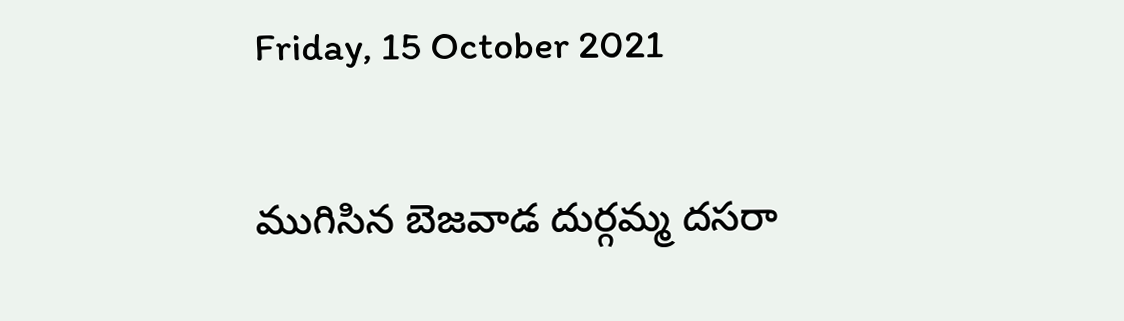Friday, 15 October 2021

ముగిసిన బెజవాడ దుర్గమ్మ దసరా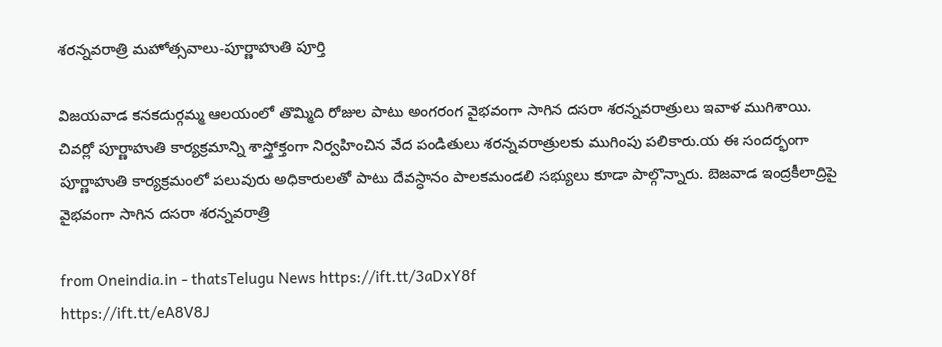శరన్నవరాత్రి మహోత్సవాలు-పూర్ణాహుతి పూర్తి

విజయవాడ కనకదుర్గమ్మ ఆలయంలో తొమ్మిది రోజుల పాటు అంగరంగ వైభవంగా సాగిన దసరా శరన్నవరాత్రులు ఇవాళ ముగిశాయి. చివర్లో పూర్ణాహుతి కార్యక్రమాన్ని శాస్త్రోక్తంగా నిర్వహించిన వేద పండితులు శరన్నవరాత్రులకు ముగింపు పలికారు.య ఈ సందర్భంగా పూర్ణాహుతి కార్యక్రమంలో పలువురు అధికారులతో పాటు దేవస్ధానం పాలకమండలి సభ్యులు కూడా పాల్గొన్నారు. బెజవాడ ఇంద్రకీలాద్రిపై వైభవంగా సాగిన దసరా శరన్నవరాత్రి

from Oneindia.in - thatsTelugu News https://ift.tt/3aDxY8f
https://ift.tt/eA8V8J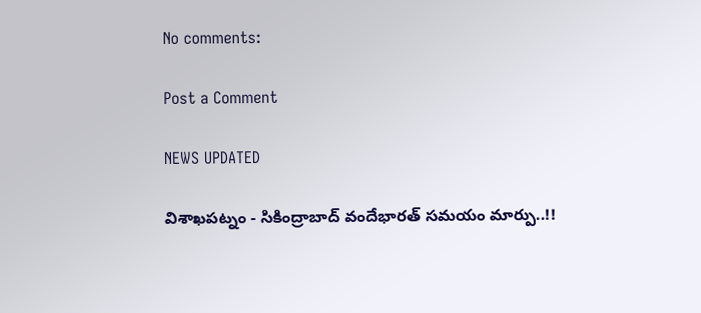No comments:

Post a Comment

NEWS UPDATED

విశాఖపట్నం - సికింద్రాబాద్ వందేభారత్ సమయం మార్పు..!!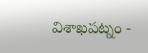విశాఖపట్నం -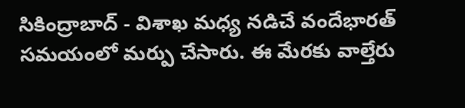సికింద్రాబాద్ - విశాఖ మధ్య నడిచే వందేభారత్ సమయంలో మర్పు చేసారు. ఈ మేరకు వాల్తేరు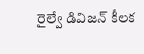రైల్వే డివిజన్ కీలక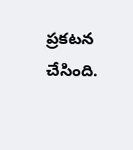ప్రకటన చేసింది.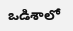ఒడిశాలో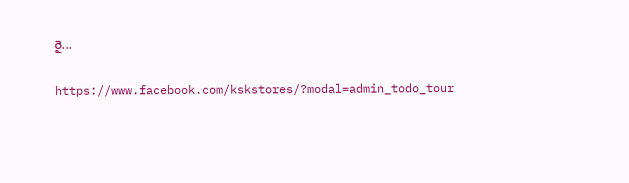రై...

https://www.facebook.com/kskstores/?modal=admin_todo_tour